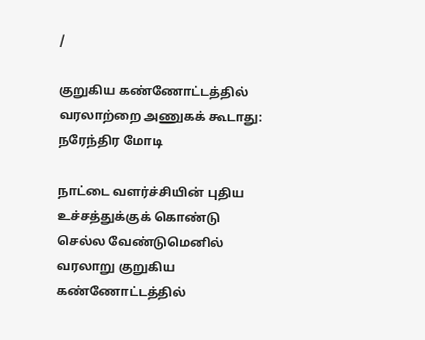/

குறுகிய கண்ணோட்டத்தில் வரலாற்றை அணுகக் கூடாது: நரேந்திர மோடி

நாட்டை வளர்ச்சியின் புதிய உச்சத்துக்குக் கொண்டு செல்ல வேண்டுமெனில் வரலாறு குறுகிய கண்ணோட்டத்தில்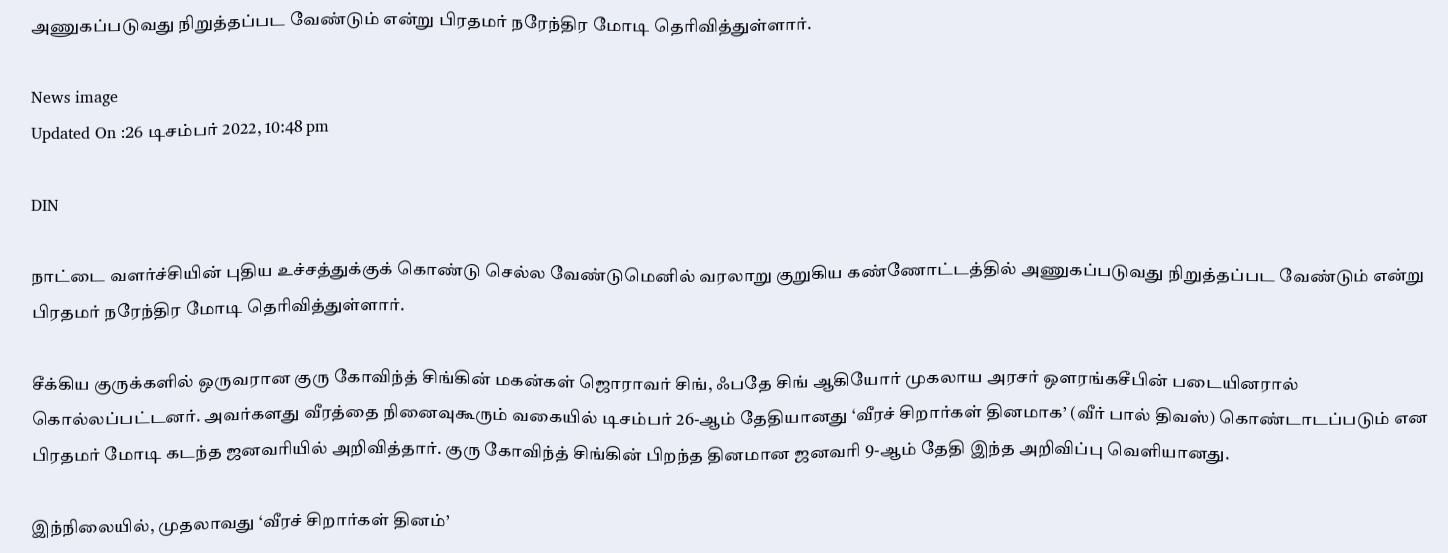அணுகப்படுவது நிறுத்தப்பட வேண்டும் என்று பிரதமர் நரேந்திர மோடி தெரிவித்துள்ளார்.

News image
Updated On :26 டிசம்பர் 2022, 10:48 pm

DIN

நாட்டை வளர்ச்சியின் புதிய உச்சத்துக்குக் கொண்டு செல்ல வேண்டுமெனில் வரலாறு குறுகிய கண்ணோட்டத்தில் அணுகப்படுவது நிறுத்தப்பட வேண்டும் என்று பிரதமர் நரேந்திர மோடி தெரிவித்துள்ளார்.

சீக்கிய குருக்களில் ஒருவரான குரு கோவிந்த் சிங்கின் மகன்கள் ஜொராவர் சிங், ஃபதே சிங் ஆகியோர் முகலாய அரசர் ஔரங்கசீபின் படையினரால் கொல்லப்பட்டனர். அவர்களது வீரத்தை நினைவுகூரும் வகையில் டிசம்பர் 26-ஆம் தேதியானது ‘வீரச் சிறார்கள் தினமாக’ (வீர் பால் திவஸ்) கொண்டாடப்படும் என பிரதமர் மோடி கடந்த ஜனவரியில் அறிவித்தார். குரு கோவிந்த் சிங்கின் பிறந்த தினமான ஜனவரி 9-ஆம் தேதி இந்த அறிவிப்பு வெளியானது.

இந்நிலையில், முதலாவது ‘வீரச் சிறார்கள் தினம்’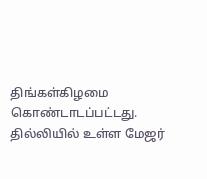திங்கள்கிழமை கொண்டாடப்பட்டது. தில்லியில் உள்ள மேஜர்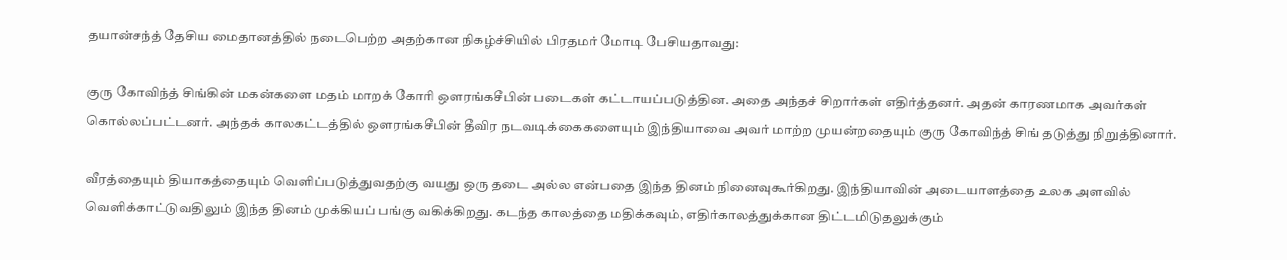தயான்சந்த் தேசிய மைதானத்தில் நடைபெற்ற அதற்கான நிகழ்ச்சியில் பிரதமர் மோடி பேசியதாவது:

குரு கோவிந்த் சிங்கின் மகன்களை மதம் மாறக் கோரி ஔரங்கசீபின் படைகள் கட்டாயப்படுத்தின. அதை அந்தச் சிறார்கள் எதிர்த்தனர். அதன் காரணமாக அவர்கள் கொல்லப்பட்டனர். அந்தக் காலகட்டத்தில் ஔரங்கசீபின் தீவிர நடவடிக்கைகளையும் இந்தியாவை அவர் மாற்ற முயன்றதையும் குரு கோவிந்த் சிங் தடுத்து நிறுத்தினார்.

வீரத்தையும் தியாகத்தையும் வெளிப்படுத்துவதற்கு வயது ஒரு தடை அல்ல என்பதை இந்த தினம் நினைவுகூர்கிறது. இந்தியாவின் அடையாளத்தை உலக அளவில் வெளிக்காட்டுவதிலும் இந்த தினம் முக்கியப் பங்கு வகிக்கிறது. கடந்த காலத்தை மதிக்கவும், எதிர்காலத்துக்கான திட்டமிடுதலுக்கும்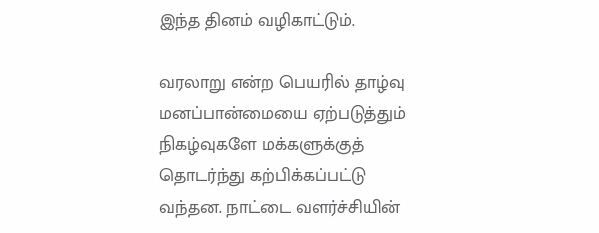இந்த தினம் வழிகாட்டும்.

வரலாறு என்ற பெயரில் தாழ்வு மனப்பான்மையை ஏற்படுத்தும் நிகழ்வுகளே மக்களுக்குத் தொடர்ந்து கற்பிக்கப்பட்டு வந்தன. நாட்டை வளர்ச்சியின்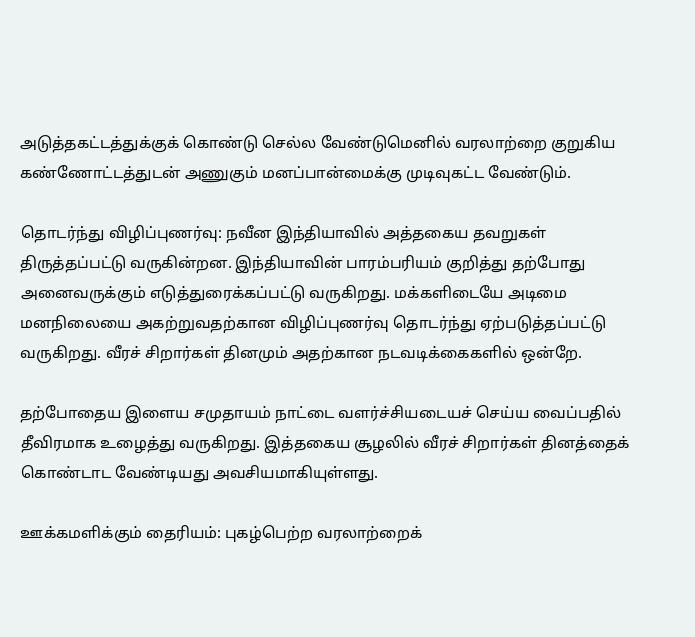அடுத்தகட்டத்துக்குக் கொண்டு செல்ல வேண்டுமெனில் வரலாற்றை குறுகிய கண்ணோட்டத்துடன் அணுகும் மனப்பான்மைக்கு முடிவுகட்ட வேண்டும்.

தொடர்ந்து விழிப்புணர்வு: நவீன இந்தியாவில் அத்தகைய தவறுகள் திருத்தப்பட்டு வருகின்றன. இந்தியாவின் பாரம்பரியம் குறித்து தற்போது அனைவருக்கும் எடுத்துரைக்கப்பட்டு வருகிறது. மக்களிடையே அடிமை மனநிலையை அகற்றுவதற்கான விழிப்புணர்வு தொடர்ந்து ஏற்படுத்தப்பட்டு வருகிறது. வீரச் சிறார்கள் தினமும் அதற்கான நடவடிக்கைகளில் ஒன்றே.

தற்போதைய இளைய சமுதாயம் நாட்டை வளர்ச்சியடையச் செய்ய வைப்பதில் தீவிரமாக உழைத்து வருகிறது. இத்தகைய சூழலில் வீரச் சிறார்கள் தினத்தைக் கொண்டாட வேண்டியது அவசியமாகியுள்ளது.

ஊக்கமளிக்கும் தைரியம்: புகழ்பெற்ற வரலாற்றைக்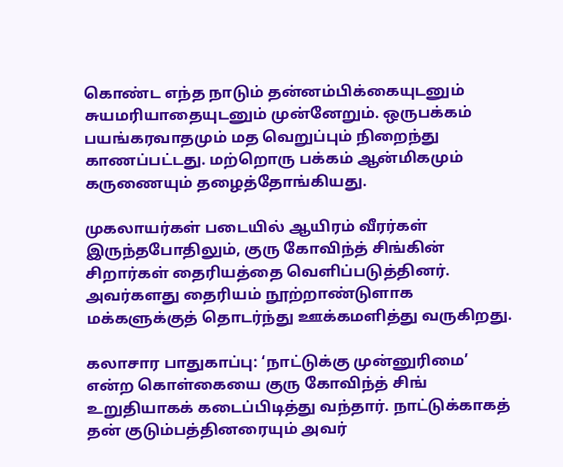கொண்ட எந்த நாடும் தன்னம்பிக்கையுடனும் சுயமரியாதையுடனும் முன்னேறும். ஒருபக்கம் பயங்கரவாதமும் மத வெறுப்பும் நிறைந்து காணப்பட்டது. மற்றொரு பக்கம் ஆன்மிகமும் கருணையும் தழைத்தோங்கியது.

முகலாயர்கள் படையில் ஆயிரம் வீரர்கள் இருந்தபோதிலும், குரு கோவிந்த் சிங்கின் சிறார்கள் தைரியத்தை வெளிப்படுத்தினர். அவர்களது தைரியம் நூற்றாண்டுளாக மக்களுக்குத் தொடர்ந்து ஊக்கமளித்து வருகிறது.

கலாசார பாதுகாப்பு: ‘நாட்டுக்கு முன்னுரிமை’ என்ற கொள்கையை குரு கோவிந்த் சிங் உறுதியாகக் கடைப்பிடித்து வந்தார். நாட்டுக்காகத் தன் குடும்பத்தினரையும் அவர்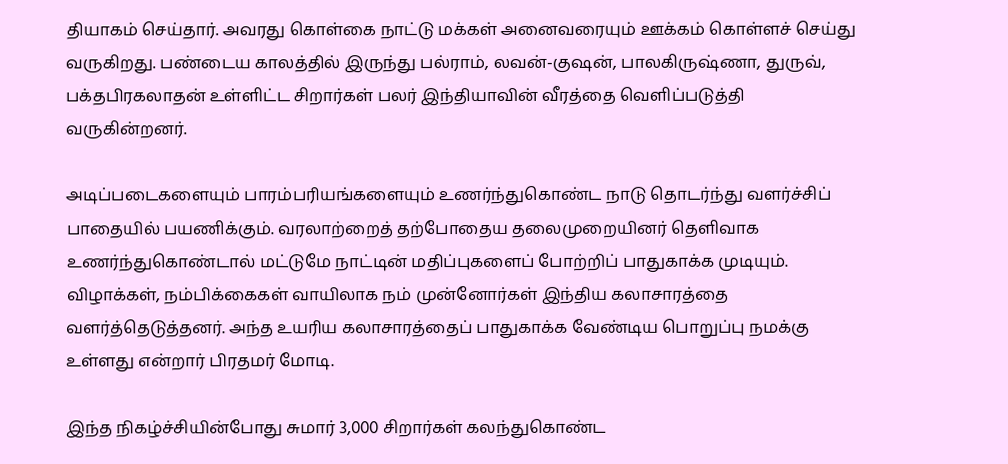தியாகம் செய்தார். அவரது கொள்கை நாட்டு மக்கள் அனைவரையும் ஊக்கம் கொள்ளச் செய்து வருகிறது. பண்டைய காலத்தில் இருந்து பல்ராம், லவன்-குஷன், பாலகிருஷ்ணா, துருவ், பக்தபிரகலாதன் உள்ளிட்ட சிறார்கள் பலர் இந்தியாவின் வீரத்தை வெளிப்படுத்தி வருகின்றனர்.

அடிப்படைகளையும் பாரம்பரியங்களையும் உணர்ந்துகொண்ட நாடு தொடர்ந்து வளர்ச்சிப் பாதையில் பயணிக்கும். வரலாற்றைத் தற்போதைய தலைமுறையினர் தெளிவாக உணர்ந்துகொண்டால் மட்டுமே நாட்டின் மதிப்புகளைப் போற்றிப் பாதுகாக்க முடியும். விழாக்கள், நம்பிக்கைகள் வாயிலாக நம் முன்னோர்கள் இந்திய கலாசாரத்தை வளர்த்தெடுத்தனர். அந்த உயரிய கலாசாரத்தைப் பாதுகாக்க வேண்டிய பொறுப்பு நமக்கு உள்ளது என்றார் பிரதமர் மோடி.

இந்த நிகழ்ச்சியின்போது சுமார் 3,000 சிறார்கள் கலந்துகொண்ட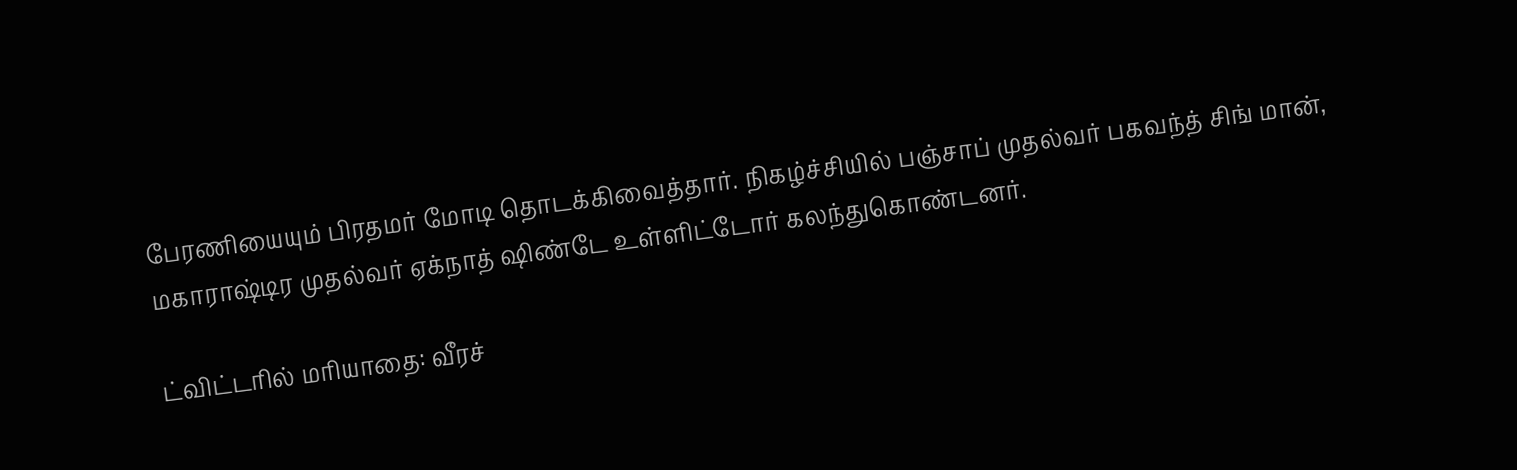பேரணியையும் பிரதமர் மோடி தொடக்கிவைத்தார். நிகழ்ச்சியில் பஞ்சாப் முதல்வர் பகவந்த் சிங் மான், மகாராஷ்டிர முதல்வர் ஏக்நாத் ஷிண்டே உள்ளிட்டோர் கலந்துகொண்டனர்.

ட்விட்டரில் மரியாதை: வீரச்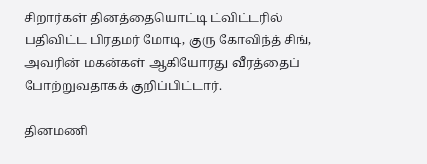சிறார்கள் தினத்தையொட்டி ட்விட்டரில் பதிவிட்ட பிரதமர் மோடி, குரு கோவிந்த் சிங், அவரின் மகன்கள் ஆகியோரது வீரத்தைப் போற்றுவதாகக் குறிப்பிட்டார்.

தினமணி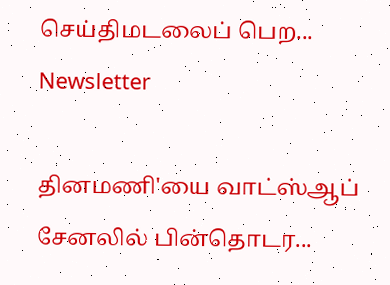செய்திமடலைப் பெற... Newsletter

தினமணி'யை வாட்ஸ்ஆப் சேனலில் பின்தொடர...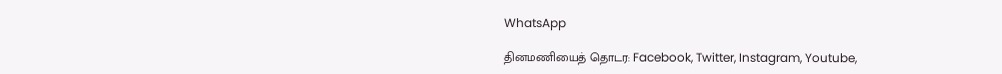WhatsApp

தினமணியைத் தொடர: Facebook, Twitter, Instagram, Youtube,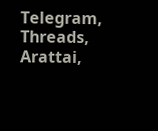Telegram, Threads, Arattai,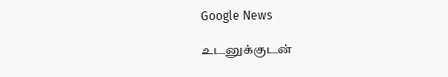Google News

உடனுக்குடன்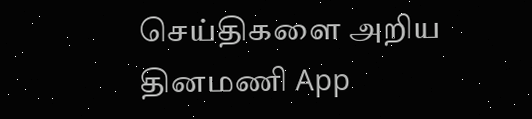செய்திகளை அறிய தினமணி App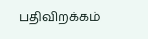பதிவிறக்கம்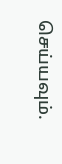செய்யவும்.